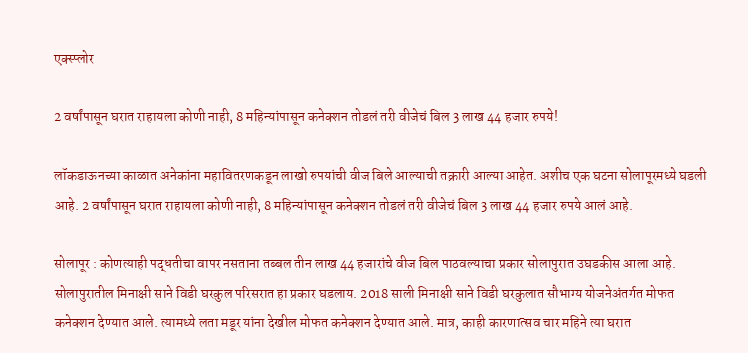एक्स्प्लोर

2 वर्षांपासून घरात राहायला कोणी नाही, 8 महिन्यांपासून कनेक्शन तोडलं तरी वीजेचं बिल 3 लाख 44 हजार रुपये!

लॉकडाऊनच्या काळात अनेकांना महावितरणकडून लाखो रुपयांची वीज बिले आल्याची तक्रारी आल्या आहेत. अशीच एक घटना सोलापूरमध्ये घडली आहे. 2 वर्षांपासून घरात राहायला कोणी नाही, 8 महिन्यांपासून कनेक्शन तोडलं तरी वीजेचं बिल 3 लाख 44 हजार रुपये आलं आहे.

सोलापूर : कोणत्याही पद्धतीचा वापर नसताना तब्बल तीन लाख 44 हजारांचे वीज बिल पाठवल्याचा प्रकार सोलापुरात उघडकीस आला आहे. सोलापुरातील मिनाक्षी साने विडी घरकुल परिसरात हा प्रकार घडलाय. 2018 साली मिनाक्षी साने विडी घरकुलात सौभाग्य योजनेअंतर्गत मोफत कनेक्शन देण्यात आले. त्यामध्ये लता मडूर यांना देखील मोफत कनेक्शन देण्यात आले. मात्र, काही कारणात्सव चार महिने त्या घरात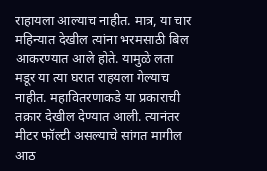राहायला आल्याच नाहीत. मात्र, या चार महिन्यात देखील त्यांना भरमसाठी बिल आकरण्यात आले होते. यामुळे लता मडूर या त्या घरात राहयला गेल्याच नाहीत. महावितरणाकडे या प्रकाराची तक्रार देखील देण्यात आली. त्यानंतर मीटर फॉल्टी असल्याचे सांगत मागील आठ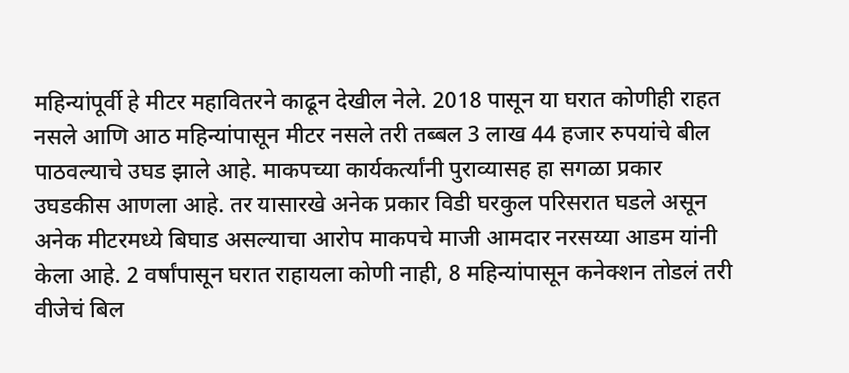महिन्यांपूर्वी हे मीटर महावितरने काढून देखील नेले. 2018 पासून या घरात कोणीही राहत नसले आणि आठ महिन्यांपासून मीटर नसले तरी तब्बल 3 लाख 44 हजार रुपयांचे बील पाठवल्याचे उघड झाले आहे. माकपच्या कार्यकर्त्यांनी पुराव्यासह हा सगळा प्रकार उघडकीस आणला आहे. तर यासारखे अनेक प्रकार विडी घरकुल परिसरात घडले असून अनेक मीटरमध्ये बिघाड असल्याचा आरोप माकपचे माजी आमदार नरसय्या आडम यांनी केला आहे. 2 वर्षांपासून घरात राहायला कोणी नाही, 8 महिन्यांपासून कनेक्शन तोडलं तरी वीजेचं बिल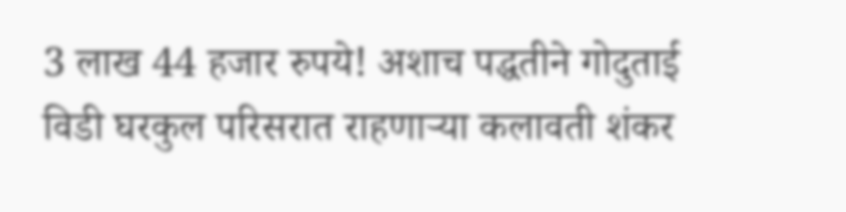3 लाख 44 हजार रुपये! अशाच पद्धतीने गोदुताई विडी घरकुल परिसरात राहणाऱ्या कलावती शंकर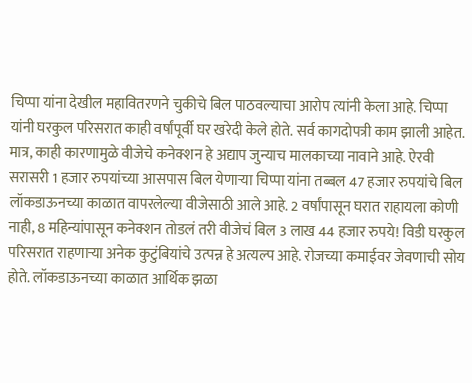चिप्पा यांना देखील महावितरणने चुकीचे बिल पाठवल्याचा आरोप त्यांनी केला आहे. चिप्पा यांनी घरकुल परिसरात काही वर्षांपूर्वी घर खरेदी केले होते. सर्व कागदोपत्री काम झाली आहेत. मात्र, काही कारणामुळे वीजेचे कनेक्शन हे अद्याप जुन्याच मालकाच्या नावाने आहे. ऐरवी सरासरी 1 हजार रुपयांच्या आसपास बिल येणाऱ्या चिप्पा यांना तब्बल 47 हजार रुपयांचे बिल लॉकडाऊनच्या काळात वापरलेल्या वीजेसाठी आले आहे. 2 वर्षांपासून घरात राहायला कोणी नाही, 8 महिन्यांपासून कनेक्शन तोडलं तरी वीजेचं बिल 3 लाख 44 हजार रुपये! विडी घरकुल परिसरात राहणाऱ्या अनेक कुटुंबियांचे उत्पन्न हे अत्यल्प आहे. रोजच्या कमाईवर जेवणाची सोय होते. लॉकडाऊनच्या काळात आर्थिक झळा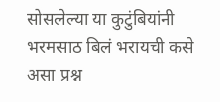सोसलेल्या या कुटुंबियांनी भरमसाठ बिलं भरायची कसे असा प्रश्न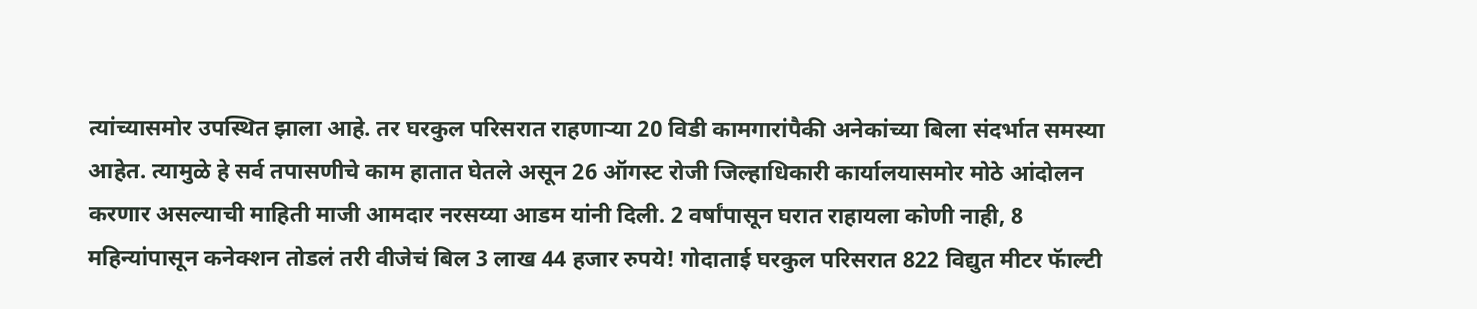त्यांच्यासमोर उपस्थित झाला आहे. तर घरकुल परिसरात राहणाऱ्या 20 विडी कामगारांपैकी अनेकांच्या बिला संदर्भात समस्या आहेत. त्यामुळे हे सर्व तपासणीचे काम हातात घेतले असून 26 ऑगस्ट रोजी जिल्हाधिकारी कार्यालयासमोर मोठे आंदोलन करणार असल्याची माहिती माजी आमदार नरसय्या आडम यांनी दिली. 2 वर्षांपासून घरात राहायला कोणी नाही, 8 महिन्यांपासून कनेक्शन तोडलं तरी वीजेचं बिल 3 लाख 44 हजार रुपये! गोदाताई घरकुल परिसरात 822 विद्युत मीटर फॅाल्टी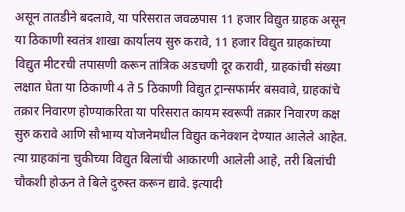असून तातडीने बदलावे, या परिसरात जवळपास 11 हजार विद्युत ग्राहक असून या ठिकाणी स्वतंत्र शाखा कार्यालय सुरु करावे, 11 हजार विद्युत ग्राहकांच्या विद्युत मीटरची तपासणी करून तांत्रिक अडचणी दूर करावी, ग्राहकांची संख्या लक्षात घेता या ठिकाणी 4 ते 5 ठिकाणी विद्युत ट्रान्सफार्मर बसवावे, ग्राहकांचे तक्रार निवारण होण्याकरिता या परिसरात कायम स्वरूपी तक्रार निवारण कक्ष सुरु करावे आणि सौभाग्य योजनेमधील विद्युत कनेक्शन देण्यात आलेले आहेत. त्या ग्राहकांना चुकीच्या विद्युत बिलांची आकारणी आलेली आहे, तरी बिलांची चौकशी होऊन ते बिले दुरुस्त करून द्यावे. इत्यादी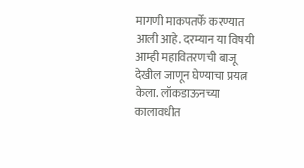मागणी माकपतर्फे करण्यात आली आहे. दरम्यान या विषयी आम्ही महावितरणची बाजू देखील जाणून घेण्याचा प्रयत्न केला. लॉकडाऊनच्या कालावधीत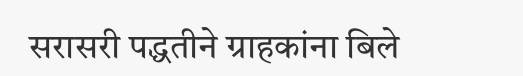सरासरी पद्धतीने ग्राहकांना बिले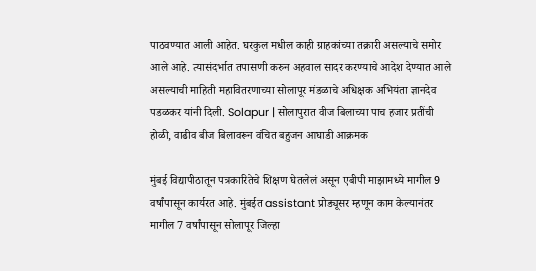पाठवण्यात आली आहेत. घरकुल मधील काही ग्राहकांच्या तक्रारी असल्याचे समोर आले आहे. त्यासंदर्भात तपासणी करुन अहवाल सादर करण्याचे आदेश देण्यात आले असल्याची माहिती महावितरणाच्या सोलापूर मंडळाचे अधिक्षक अभियंता ज्ञानदेव पडळकर यांनी दिली. Solapur | सोलापुरात वीज बिलाच्या पाच हजार प्रतींची होळी, वाढीव बीज बिलावरून वंचित बहुजन आघाडी आक्रमक

मुंबई विद्यापीठातून पत्रकारितेचे शिक्षण घेतलेलं असून एबीपी माझामध्ये मागील 9 वर्षांपासून कार्यरत आहे. मुंबईत assistant प्रोड्यूसर म्हणून काम केल्यानंतर मागील 7 वर्षांपासून सोलापूर जिल्हा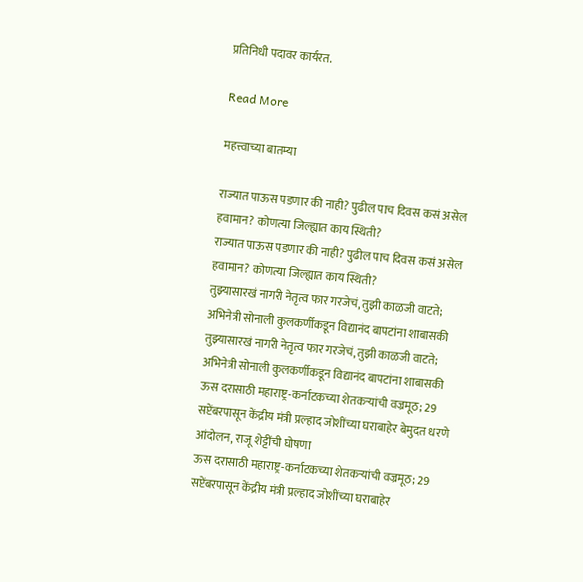प्रतिनिधी पदावर कार्यरत.

Read More

महत्त्वाच्या बातम्या

राज्यात पाऊस पडणार की नाही? पुढील पाच दिवस कसं असेल हवामान? कोणत्या जिल्ह्यात काय स्थिती?
राज्यात पाऊस पडणार की नाही? पुढील पाच दिवस कसं असेल हवामान? कोणत्या जिल्ह्यात काय स्थिती?
तुझ्यासारखं नागरी नेतृत्व फार गरजेचं, तुझी काळजी वाटते; अभिनेत्री सोनाली कुलकर्णीकडून विद्यानंद बापटांना शाबासकी
तुझ्यासारखं नागरी नेतृत्व फार गरजेचं, तुझी काळजी वाटते; अभिनेत्री सोनाली कुलकर्णीकडून विद्यानंद बापटांना शाबासकी
ऊस दरासाठी महाराष्ट्र-कर्नाटकच्या शेतकऱ्यांची वज्रमूठ; 29 सप्टेंबरपासून केंद्रीय मंत्री प्रल्हाद जोशींच्या घराबाहेर बेमुदत धरणे आंदोलन, राजू शेट्टींची घोषणा
ऊस दरासाठी महाराष्ट्र-कर्नाटकच्या शेतकऱ्यांची वज्रमूठ; 29 सप्टेंबरपासून केंद्रीय मंत्री प्रल्हाद जोशींच्या घराबाहेर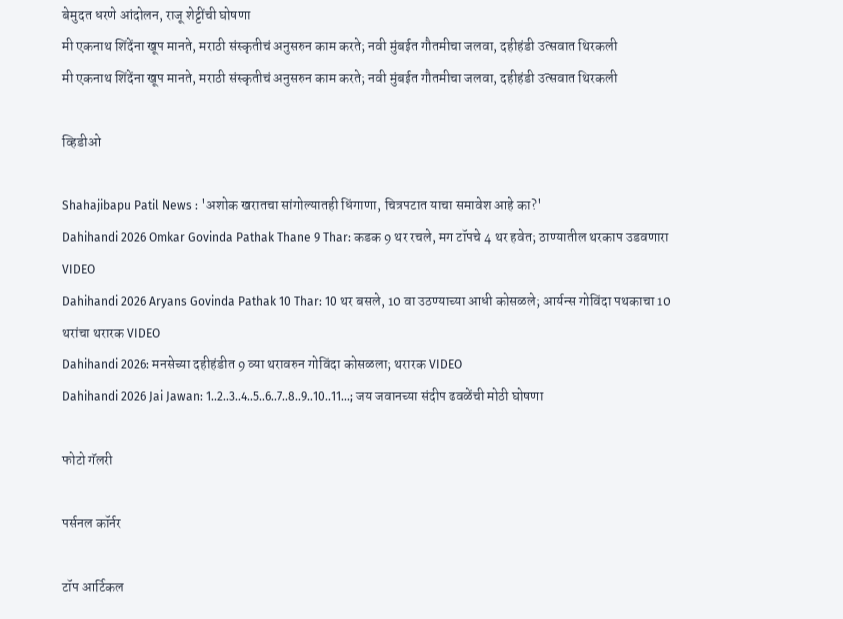बेमुदत धरणे आंदोलन, राजू शेट्टींची घोषणा
मी एकनाथ शिंदेंना खूप मानते, मराठी संस्कृतीचं अनुसरुन काम करते; नवी मुंबईत गौतमीचा जलवा, दहीहंडी उत्सवात थिरकली
मी एकनाथ शिंदेंना खूप मानते, मराठी संस्कृतीचं अनुसरुन काम करते; नवी मुंबईत गौतमीचा जलवा, दहीहंडी उत्सवात थिरकली

व्हिडीओ

Shahajibapu Patil News : 'अशोक खरातचा सांगोल्यातही धिंगाणा, चित्रपटात याचा समावेश आहे का?'
Dahihandi 2026 Omkar Govinda Pathak Thane 9 Thar: कडक 9 थर रचले, मग टॉपचे 4 थर हवेत; ठाण्यातील थरकाप उडवणारा VIDEO
Dahihandi 2026 Aryans Govinda Pathak 10 Thar: 10 थर बसले, 10 वा उठण्याच्या आधी कोसळले; आर्यन्स गोविंदा पथकाचा 10 थरांचा थरारक VIDEO
Dahihandi 2026: मनसेच्या दहीहंडीत 9 व्या थरावरुन गोविंदा कोसळला; थरारक VIDEO
Dahihandi 2026 Jai Jawan: 1..2..3..4..5..6..7..8..9..10..11...; जय जवानच्या संदीप ढवळेंची मोठी घोषणा

फोटो गॅलरी

पर्सनल कॉर्नर

टॉप आर्टिकल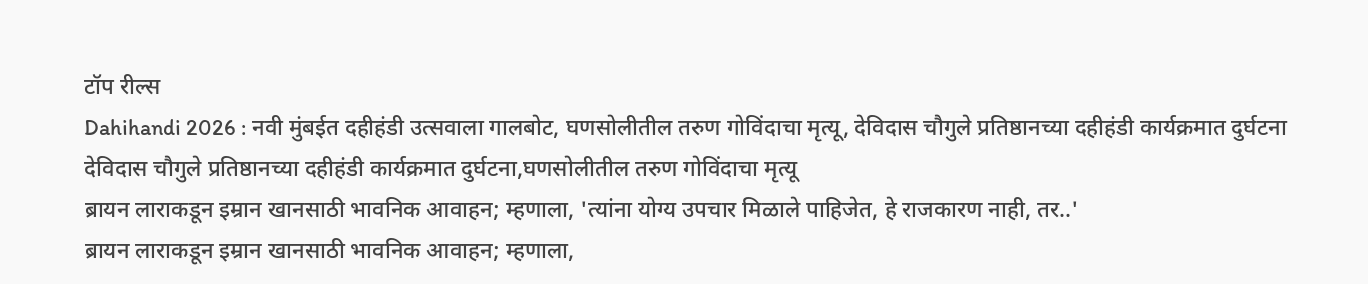टॉप रील्स
Dahihandi 2026 : नवी मुंबईत दहीहंडी उत्सवाला गालबोट, घणसोलीतील तरुण गोविंदाचा मृत्यू, देविदास चौगुले प्रतिष्ठानच्या दहीहंडी कार्यक्रमात दुर्घटना
देविदास चौगुले प्रतिष्ठानच्या दहीहंडी कार्यक्रमात दुर्घटना,घणसोलीतील तरुण गोविंदाचा मृत्यू
ब्रायन लाराकडून इम्रान खानसाठी भावनिक आवाहन; म्हणाला, 'त्यांना योग्य उपचार मिळाले पाहिजेत, हे राजकारण नाही, तर..'
ब्रायन लाराकडून इम्रान खानसाठी भावनिक आवाहन; म्हणाला,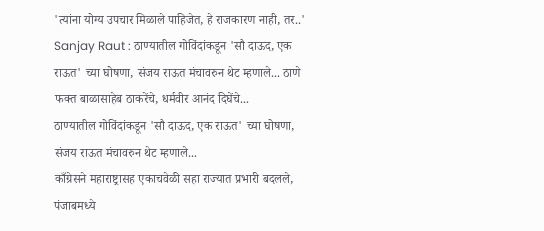'त्यांना योग्य उपचार मिळाले पाहिजेत, हे राजकारण नाही, तर..'
Sanjay Raut : ठाण्यातील गोविंदांकडून 'सौ दाऊद, एक राऊत' च्या घोषणा, संजय राऊत मंचावरुन थेट म्हणाले... ठाणे फक्त बाळासाहेब ठाकरेंचे, धर्मवीर आनंद दिघेंचे...
ठाण्यातील गोविंदांकडून 'सौ दाऊद, एक राऊत' च्या घोषणा, संजय राऊत मंचावरुन थेट म्हणाले...
काँग्रेसने महाराष्ट्रासह एकाचवेळी सहा राज्यात प्रभारी बदलले, पंजाबमध्ये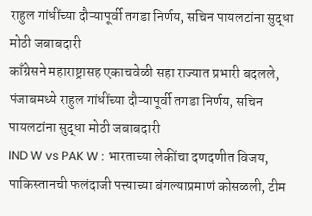राहुल गांधींच्या दौऱ्यापूर्वी तगडा निर्णय, सचिन पायलटांना सुद्धा मोठी जबाबदारी
काँग्रेसने महाराष्ट्रासह एकाचवेळी सहा राज्यात प्रभारी बदलले, पंजाबमध्ये राहुल गांधींच्या दौऱ्यापूर्वी तगडा निर्णय, सचिन पायलटांना सुद्धा मोठी जबाबदारी
IND W vs PAK W : भारताच्या लेकींचा दणदणीत विजय, पाकिस्तानची फलंदाजी पत्त्याच्या बंगल्याप्रमाणं कोसळली, टीम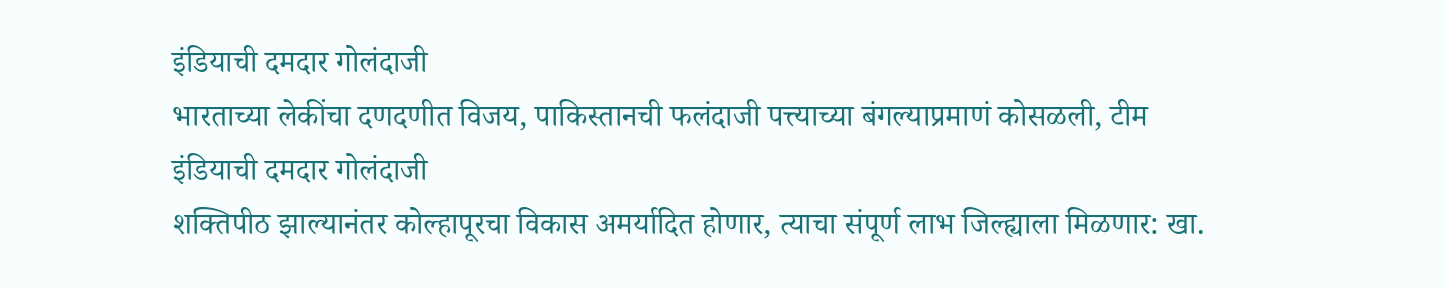इंडियाची दमदार गोलंदाजी
भारताच्या लेकींचा दणदणीत विजय, पाकिस्तानची फलंदाजी पत्त्याच्या बंगल्याप्रमाणं कोसळली, टीम इंडियाची दमदार गोलंदाजी
शक्तिपीठ झाल्यानंतर कोल्हापूरचा विकास अमर्यादित होणार, त्याचा संपूर्ण लाभ जिल्ह्याला मिळणार: खा.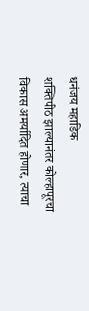धनंजय महाडिक
शक्तिपीठ झाल्यानंतर कोल्हापूरचा विकास अमर्यादित होणार, त्याचा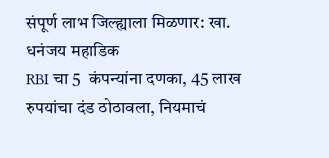संपूर्ण लाभ जिल्ह्याला मिळणार: खा. धनंजय महाडिक
RBI चा 5  कंपन्यांना दणका, 45 लाख रुपयांचा दंड ठोठावला, नियमाचं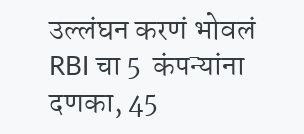उल्लंघन करणं भोवलं
RBI चा 5  कंपन्यांना दणका, 45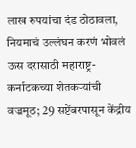लाख रुपयांचा दंड ठोठावला, नियमाचं उल्लंघन करणं भोवलं
ऊस दरासाठी महाराष्ट्र-कर्नाटकच्या शेतकऱ्यांची वज्रमूठ; 29 सप्टेंबरपासून केंद्रीय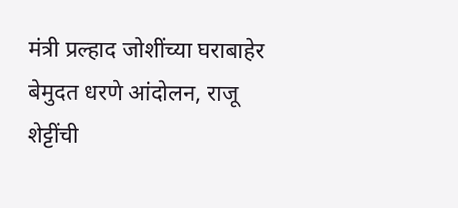मंत्री प्रल्हाद जोशींच्या घराबाहेर बेमुदत धरणे आंदोलन, राजू शेट्टींची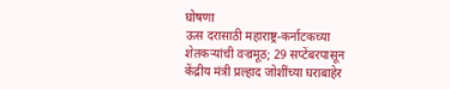घोषणा
ऊस दरासाठी महाराष्ट्र-कर्नाटकच्या शेतकऱ्यांची वज्रमूठ; 29 सप्टेंबरपासून केंद्रीय मंत्री प्रल्हाद जोशींच्या घराबाहेर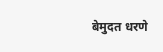बेमुदत धरणे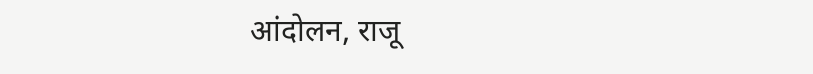आंदोलन, राजू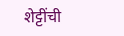शेट्टींची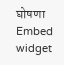घोषणा
Embed widget